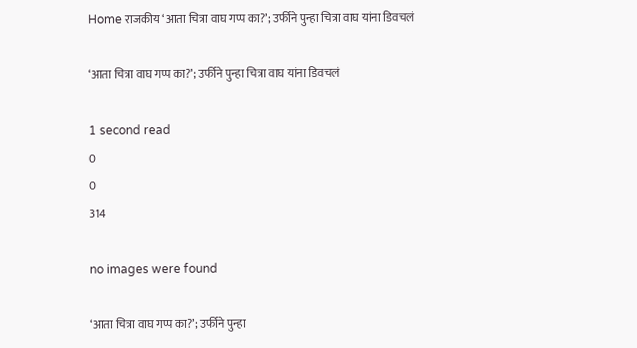Home राजकीय ‘आता चित्रा वाघ गप्प का?’; उर्फीने पुन्हा चित्रा वाघ यांना डिवचलं

‘आता चित्रा वाघ गप्प का?’; उर्फीने पुन्हा चित्रा वाघ यांना डिवचलं

1 second read
0
0
314

no images were found

‘आता चित्रा वाघ गप्प का?’; उर्फीने पुन्हा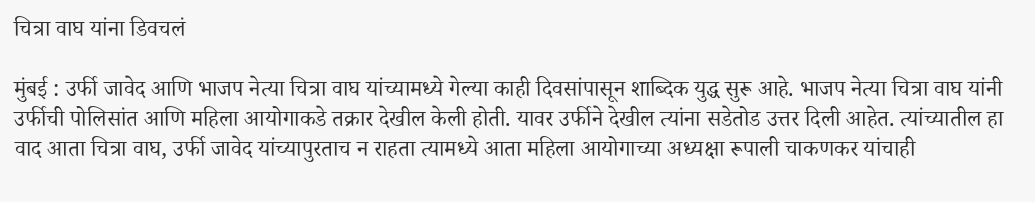चित्रा वाघ यांना डिवचलं

मुंबई : उर्फी जावेद आणि भाजप नेत्या चित्रा वाघ यांच्यामध्ये गेल्या काही दिवसांपासून शा‍ब्दिक युद्ध सुरू आहे. भाजप नेत्या चित्रा वाघ यांनी उर्फीची पोलिसांत आणि महिला आयोगाकडे तक्रार देखील केली होती. यावर उर्फीने देखील त्यांना सडेतोड उत्तर दिली आहेत. त्यांच्यातील हा वाद आता चित्रा वाघ, उर्फी जावेद यांच्यापुरताच न राहता त्यामध्ये आता महिला आयोगाच्या अध्यक्षा रूपाली चाकणकर यांचाही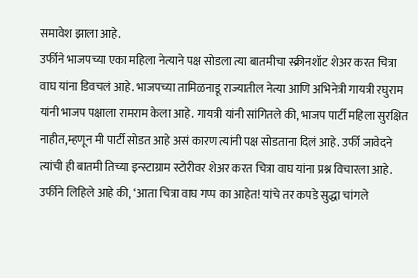समावेश झाला आहे.
उर्फीने भाजपच्या एका महिला नेत्याने पक्ष सोडला त्या बातमीचा स्क्रीनशॉट शेअर करत चित्रा वाघ यांना डिवचलं आहे. भाजपच्या तामिळनाडू राज्यातील नेत्या आणि अभिनेत्री गायत्री रघुराम यांनी भाजप पक्षाला रामराम केला आहे. गायत्री यांनी सांगितले की, भाजप पार्टी महिला सुरक्षित नाहीत,म्हणून मी पार्टी सोडत आहे असं कारण त्यांनी पक्ष सोडताना दिलं आहे. उर्फी जावेदने त्यांची ही बातमी तिच्या इन्स्टाग्राम स्टोरीवर शेअर करत चित्रा वाघ यांना प्रश्न विचारला आहे. उर्फीने लिहिले आहे की, ‘आता चित्रा वाघ गप्प का आहेत! यांचे तर कपडे सुद्धा चांगले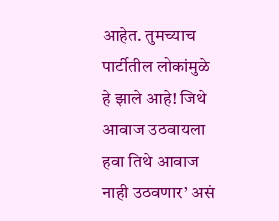आहेत. तुमच्याच पार्टीतील लोकांमुळे हे झाले आहे! जिथे आवाज उठवायला हवा तिथे आवाज नाही उठवणार’ असं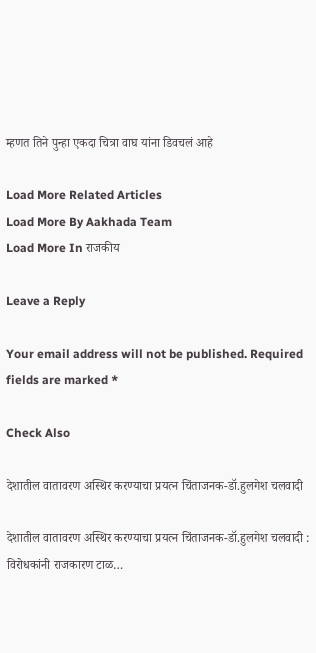म्हणत तिने पुन्हा एकदा चित्रा वाघ यांना डिवचलं आहे

Load More Related Articles
Load More By Aakhada Team
Load More In राजकीय

Leave a Reply

Your email address will not be published. Required fields are marked *

Check Also

देशातील वातावरण अस्थिर करण्याचा प्रयत्न चिंताजनक-डॉ.हुलगेश चलवादी

देशातील वातावरण अस्थिर करण्याचा प्रयत्न चिंताजनक-डॉ.हुलगेश चलवादी : विरोधकांनी राजकारण टाळ…